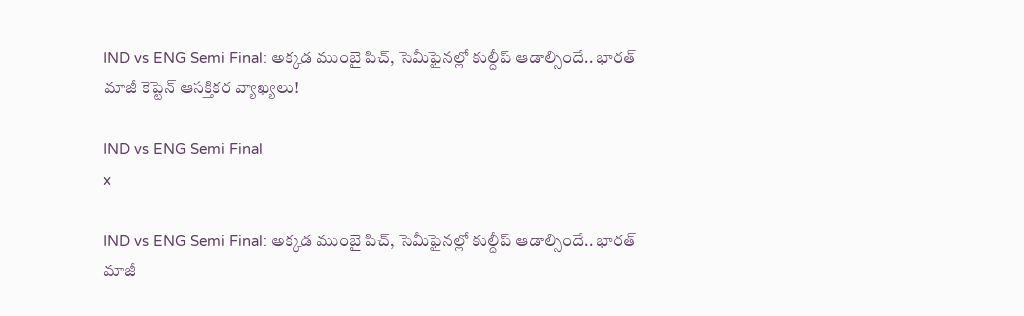IND vs ENG Semi Final: అక్కడ ముంబై పిచ్, సెమీఫైనల్లో కుల్దీప్ ఆడాల్సిందే.. భారత్ మాజీ కెప్టెన్ ఆసక్తికర వ్యాఖ్యలు!

IND vs ENG Semi Final
x

IND vs ENG Semi Final: అక్కడ ముంబై పిచ్, సెమీఫైనల్లో కుల్దీప్ ఆడాల్సిందే.. భారత్ మాజీ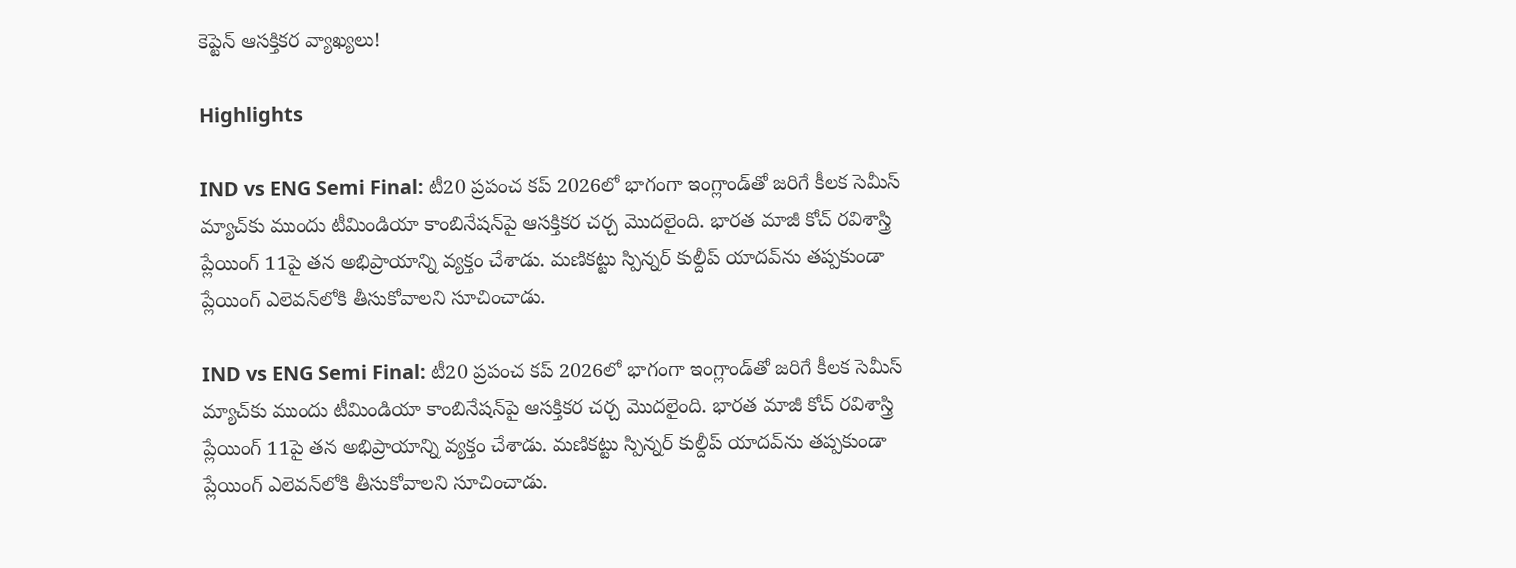కెప్టెన్ ఆసక్తికర వ్యాఖ్యలు!

Highlights

IND vs ENG Semi Final: టీ20 ప్రపంచ కప్ 2026లో భాగంగా ఇంగ్లాండ్‌తో జరిగే కీలక సెమీస్ మ్యాచ్‌కు ముందు టీమిండియా కాంబినేషన్‌పై ఆసక్తికర చర్చ మొదలైంది. భారత మాజీ కోచ్ రవిశాస్త్రి ప్లేయింగ్ 11పై తన అభిప్రాయాన్ని వ్యక్తం చేశాడు. మణికట్టు స్పిన్నర్ కుల్దీప్ యాదవ్‌ను తప్పకుండా ప్లేయింగ్ ఎలెవన్‌లోకి తీసుకోవాలని సూచించాడు.

IND vs ENG Semi Final: టీ20 ప్రపంచ కప్ 2026లో భాగంగా ఇంగ్లాండ్‌తో జరిగే కీలక సెమీస్ మ్యాచ్‌కు ముందు టీమిండియా కాంబినేషన్‌పై ఆసక్తికర చర్చ మొదలైంది. భారత మాజీ కోచ్ రవిశాస్త్రి ప్లేయింగ్ 11పై తన అభిప్రాయాన్ని వ్యక్తం చేశాడు. మణికట్టు స్పిన్నర్ కుల్దీప్ యాదవ్‌ను తప్పకుండా ప్లేయింగ్ ఎలెవన్‌లోకి తీసుకోవాలని సూచించాడు.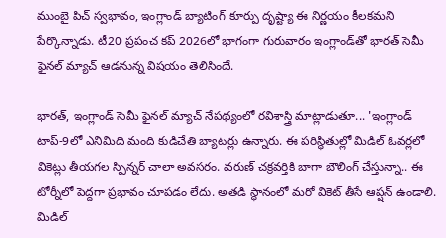ముంబై పిచ్ స్వభావం, ఇంగ్లాండ్ బ్యాటింగ్ కూర్పు దృష్ట్యా ఈ నిర్ణయం కీలకమని పేర్కొన్నాడు. టీ20 ప్రపంచ కప్ 2026లో భాగంగా గురువారం ఇంగ్లాండ్‌తో భారత్ సెమీ ఫైనల్ మ్యాచ్ ఆడనున్న విషయం తెలిసిందే.

భారత్, ఇంగ్లాండ్ సెమీ ఫైనల్ మ్యాచ్ నేపథ్యంలో రవిశాస్త్రి మాట్లాడుతూ... 'ఇంగ్లాండ్ టాప్-9లో ఎనిమిది మంది కుడిచేతి బ్యాటర్లు ఉన్నారు. ఈ పరిస్థితుల్లో మిడిల్ ఓవర్లలో వికెట్లు తీయగల స్పిన్నర్ చాలా అవసరం. వరుణ్‌ చక్రవర్తికి బాగా బౌలింగ్ చేస్తున్నా.. ఈ టోర్నీలో పెద్దగా ప్రభావం చూపడం లేదు. అతడి స్థానంలో మరో వికెట్ తీసే ఆప్షన్ ఉండాలి. మిడిల్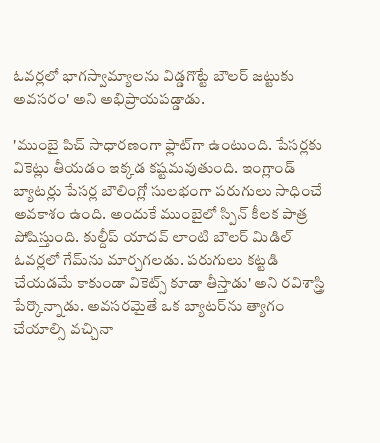ఓవర్లలో భాగస్వామ్యాలను విడ్డగొట్టే బౌలర్ జట్టుకు అవసరం' అని అభిప్రాయపడ్డాడు.

'ముంబై పిచ్ సాధారణంగా ఫ్లాట్‌గా ఉంటుంది. పేసర్లకు వికెట్లు తీయడం ఇక్కడ కష్టమవుతుంది. ఇంగ్లాండ్ బ్యాటర్లు పేసర్ల బౌలింగ్లో సులభంగా పరుగులు సాధించే అవకాశం ఉంది. అందుకే ముంబైలో స్పిన్ కీలక పాత్ర పోషిస్తుంది. కుల్దీప్ యాదవ్ లాంటి బౌలర్ మిడిల్ ఓవర్లలో గేమ్‌ను మార్చగలడు. పరుగులు కట్టడి చేయడమే కాకుండా వికెట్స్ కూడా తీస్తాడు' అని రవిశాస్త్రి పేర్కొన్నాడు. అవసరమైతే ఒక బ్యాటర్‌ను త్యాగం చేయాల్సి వచ్చినా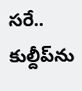సరే.. కుల్దీప్‌ను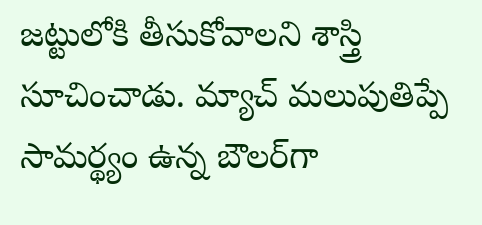జట్టులోకి తీసుకోవాలని శాస్త్రి సూచించాడు. మ్యాచ్ మలుపుతిప్పే సామర్థ్యం ఉన్న బౌలర్‌గా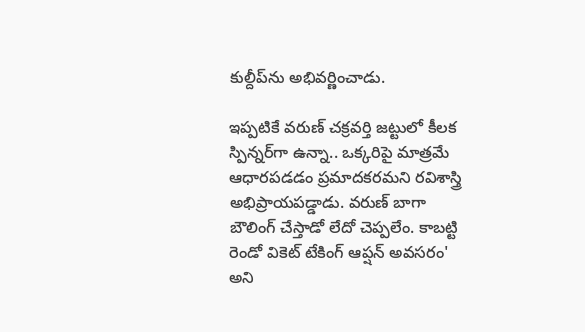కుల్దీప్‌ను అభివర్ణించాడు.

ఇప్పటికే వరుణ్ చక్రవర్తి జట్టులో కీలక స్పిన్నర్‌గా ఉన్నా.. ఒక్కరిపై మాత్రమే ఆధారపడడం ప్రమాదకరమని రవిశాస్త్రి అభిప్రాయపడ్డాడు. వరుణ్‌ బాగా బౌలింగ్ చేస్తాడో లేదో చెప్పలేం. కాబట్టి రెండో వికెట్ టేకింగ్ ఆప్షన్ అవసరం' అని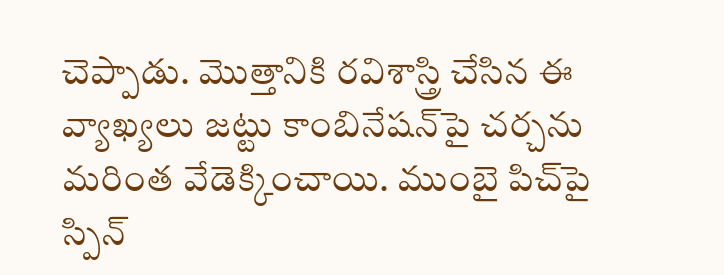చెప్పాడు. మొత్తానికి రవిశాస్త్రి చేసిన ఈ వ్యాఖ్యలు జట్టు కాంబినేషన్‌పై చర్చను మరింత వేడెక్కించాయి. ముంబై పిచ్‌పై స్పిన్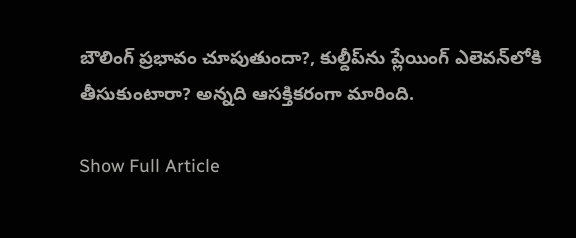బౌలింగ్ ప్రభావం చూపుతుందా?, కుల్దీప్‌ను ప్లేయింగ్ ఎలెవన్‌లోకి తీసుకుంటారా? అన్నది ఆసక్తికరంగా మారింది.

Show Full Article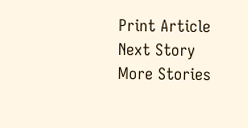Print Article
Next Story
More Stories